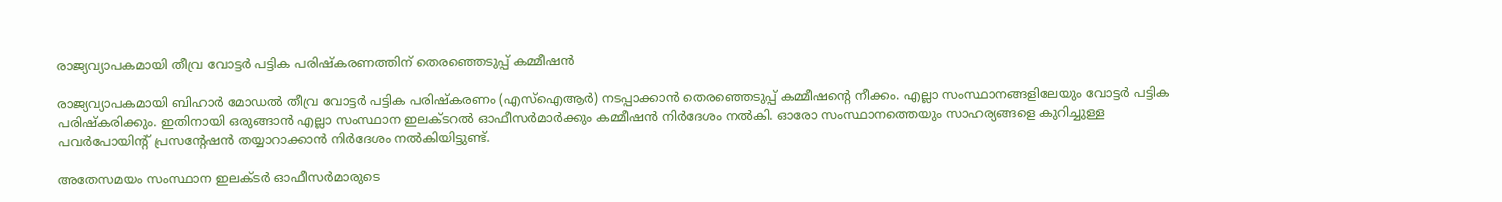രാജ്യവ്യാപകമായി തീവ്ര വോട്ടർ പട്ടിക പരിഷ്‌കരണത്തിന് തെരഞ്ഞെടുപ്പ് കമ്മീഷന്‍

രാജ്യവ്യാപകമായി ബിഹാര്‍ മോഡല്‍ തീവ്ര വോട്ടർ പട്ടിക പരിഷ്‌കരണം (എസ്‌ഐആർ) നടപ്പാക്കാൻ തെരഞ്ഞെടുപ്പ് കമ്മീഷന്റെ നീക്കം. എല്ലാ സംസ്ഥാനങ്ങളിലേയും വോട്ടർ പട്ടിക പരിഷ്‌കരിക്കും. ഇതിനായി ഒരുങ്ങാൻ എല്ലാ സംസ്ഥാന ഇലക്ടറൽ ഓഫീസർമാർക്കും കമ്മീഷന്‍ നിർദേശം നൽകി. ഓരോ സംസ്ഥാനത്തെയും സാഹര്യങ്ങളെ കുറിച്ചുള്ള പവർപോയിന്റ് പ്രസന്റേഷൻ തയ്യാറാക്കാൻ നിർദേശം നൽകിയിട്ടുണ്ട്.

അതേസമയം സംസ്ഥാന ഇലക്ടർ ഓഫീസർമാരുടെ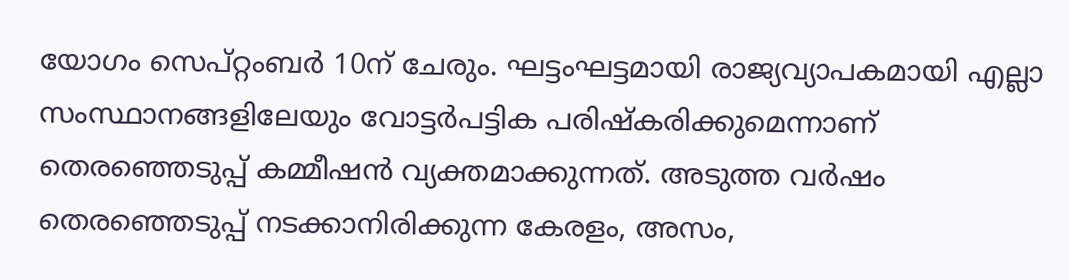യോഗം സെപ്റ്റംബർ 10ന് ചേരും. ഘട്ടംഘട്ടമായി രാജ്യവ്യാപകമായി എല്ലാ സംസ്ഥാനങ്ങളിലേയും വോട്ടർപട്ടിക പരിഷ്‌കരിക്കുമെന്നാണ് തെരഞ്ഞെടുപ്പ് കമ്മീഷൻ വ്യക്തമാക്കുന്നത്. അടുത്ത വർഷം തെരഞ്ഞെടുപ്പ് നടക്കാനിരിക്കുന്ന കേരളം, അസം,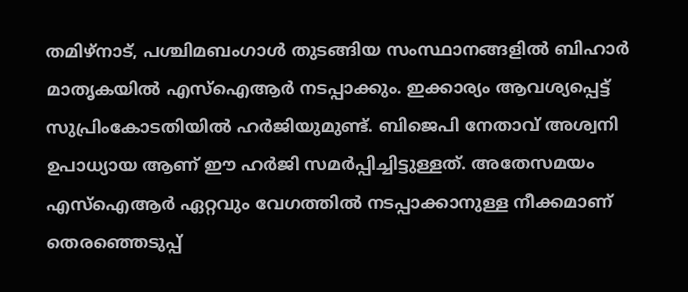തമിഴ്‌നാട്, പശ്ചിമബംഗാൾ തുടങ്ങിയ സംസ്ഥാനങ്ങളിൽ ബിഹാർ മാതൃകയിൽ എസ്‌ഐആർ നടപ്പാക്കും. ഇക്കാര്യം ആവശ്യപ്പെട്ട് സുപ്രിംകോടതിയിൽ ഹർജിയുമുണ്ട്. ബിജെപി നേതാവ് അശ്വനി ഉപാധ്യായ ആണ് ഈ ഹർജി സമർപ്പിച്ചിട്ടുള്ളത്. അതേസമയം എസ്‌ഐആർ ഏറ്റവും വേഗത്തിൽ നടപ്പാക്കാനുള്ള നീക്കമാണ് തെരഞ്ഞെടുപ്പ്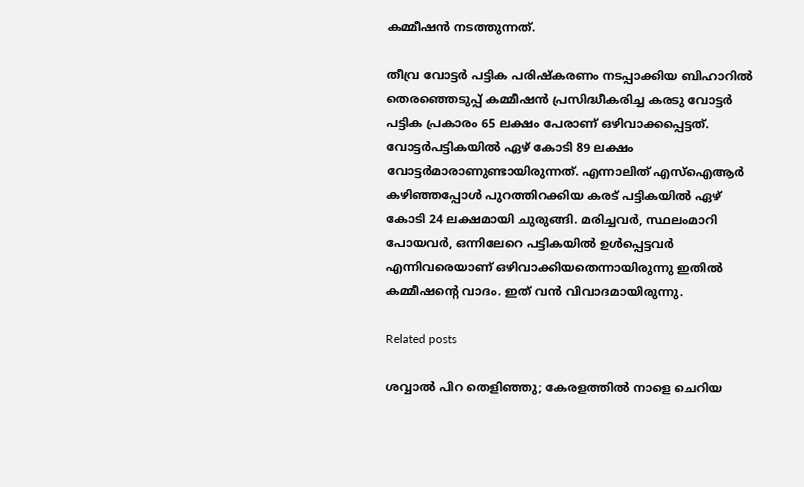കമ്മീഷൻ നടത്തുന്നത്.

തീവ്ര വോട്ടർ പട്ടിക പരിഷ്‌കരണം നടപ്പാക്കിയ ബിഹാറിൽ തെരഞ്ഞെടുപ്പ് കമ്മീഷൻ പ്രസിദ്ധീകരിച്ച കരടു വോട്ടർ പട്ടിക പ്രകാരം 65 ലക്ഷം പേരാണ് ഒഴിവാക്കപ്പെട്ടത്. വോട്ടർപട്ടികയിൽ ഏഴ് കോടി 89 ലക്ഷം വോട്ടർമാരാണുണ്ടായിരുന്നത്. എന്നാലിത് എസ്‌ഐആർ കഴിഞ്ഞപ്പോൾ പുറത്തിറക്കിയ കരട് പട്ടികയില്‍ ഏഴ് കോടി 24 ലക്ഷമായി ചുരുങ്ങി. മരിച്ചവർ, സ്ഥലംമാറി പോയവർ, ഒന്നിലേറെ പട്ടികയിൽ ഉൾപ്പെട്ടവർ എന്നിവരെയാണ് ഒഴിവാക്കിയതെന്നായിരുന്നു ഇതിൽ കമ്മീഷന്റെ വാദം. ഇത് വൻ വിവാദമായിരുന്നു.

Related posts

ശവ്വാല്‍ പിറ തെളിഞ്ഞു; കേരളത്തില്‍ നാളെ ചെറിയ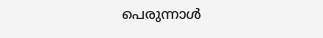പെരുന്നാൾ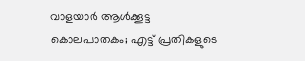വാളയാര്‍ ആള്‍ക്കൂട്ട കൊലപാതകം; എട്ട് പ്രതികളുടെ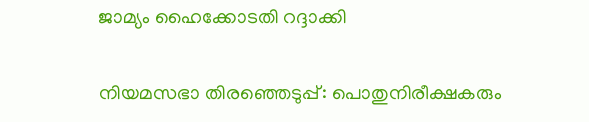ജാമ്യം ഹൈക്കോടതി റദ്ദാക്കി

നിയമസഭാ തിരഞ്ഞെടുപ്പ്: പൊതുനിരീക്ഷകരും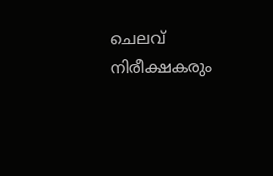ചെലവ് നിരീക്ഷകരും